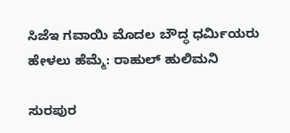ಸಿಜೆಇ ಗವಾಯಿ ಮೊದಲ ಬೌದ್ಧ ಧರ್ಮಿಯರು ಹೇಳಲು ಹೆಮ್ಮೆ: ರಾಹುಲ್ ಹುಲಿಮನಿ

ಸುರಪುರ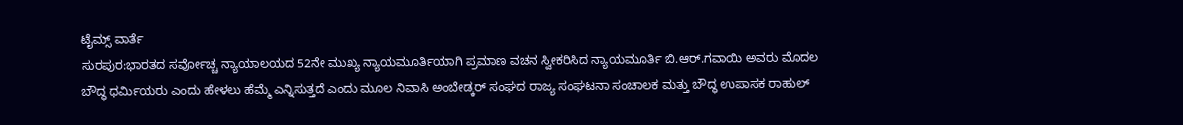ಟೈಮ್ಸ್ ವಾರ್ತೆ
ಸುರಪುರ:ಭಾರತದ ಸರ್ವೋಚ್ಚ ನ್ಯಾಯಾಲಯದ 52ನೇ ಮುಖ್ಯ ನ್ಯಾಯಮೂರ್ತಿಯಾಗಿ ಪ್ರಮಾಣ ವಚನ ಸ್ವೀಕರಿಸಿದ ನ್ಯಾಯಮೂರ್ತಿ ಬಿ.ಆರ್.ಗವಾಯಿ ಅವರು ಮೊದಲ ಬೌದ್ಧ ಧರ್ಮಿಯರು ಎಂದು ಹೇಳಲು ಹೆಮ್ಮೆ ಎನ್ನಿಸುತ್ತದೆ ಎಂದು ಮೂಲ ನಿವಾಸಿ ಅಂಬೇಡ್ಕರ್ ಸಂಘದ ರಾಜ್ಯ ಸಂಘಟನಾ ಸಂಚಾಲಕ ಮತ್ತು ಬೌದ್ಧ ಉಪಾಸಕ ರಾಹುಲ್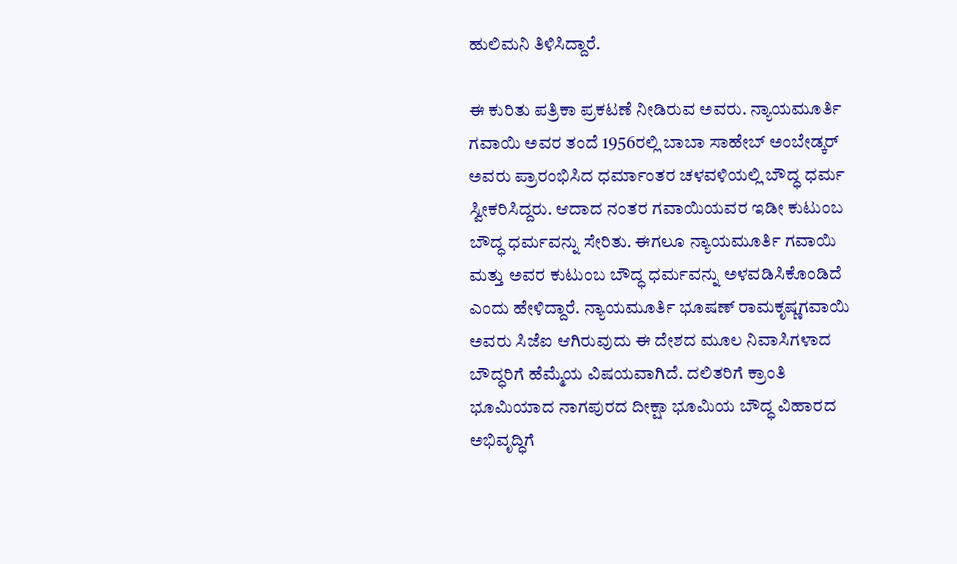ಹುಲಿಮನಿ ತಿಳಿಸಿದ್ದಾರೆ.

ಈ ಕುರಿತು ಪತ್ರಿಕಾ ಪ್ರಕಟಣೆ ನೀಡಿರುವ ಅವರು. ನ್ಯಾಯಮೂರ್ತಿ ಗವಾಯಿ ಅವರ ತಂದೆ 1956ರಲ್ಲಿ ಬಾಬಾ ಸಾಹೇಬ್ ಅಂಬೇಡ್ಕರ್ ಅವರು ಪ್ರಾರಂಭಿಸಿದ ಧರ್ಮಾಂತರ ಚಳವಳಿಯಲ್ಲಿ ಬೌದ್ಧ ಧರ್ಮ ಸ್ವೀಕರಿಸಿದ್ದರು. ಆದಾದ ನಂತರ ಗವಾಯಿಯವರ ಇಡೀ ಕುಟುಂಬ ಬೌದ್ಧ ಧರ್ಮವನ್ನು ಸೇರಿತು. ಈಗಲೂ ನ್ಯಾಯಮೂರ್ತಿ ಗವಾಯಿ ಮತ್ತು ಅವರ ಕುಟುಂಬ ಬೌದ್ಧ ಧರ್ಮವನ್ನು ಅಳವಡಿಸಿಕೊಂಡಿದೆ ಎಂದು ಹೇಳಿದ್ದಾರೆ. ನ್ಯಾಯಮೂರ್ತಿ ಭೂಷಣ್ ರಾಮಕೃಷ್ಣಗವಾಯಿ ಅವರು ಸಿಜೆಐ ಆಗಿರುವುದು ಈ ದೇಶದ ಮೂಲ ನಿವಾಸಿಗಳಾದ ಬೌದ್ಧರಿಗೆ ಹೆಮ್ಮೆಯ ವಿಷಯವಾಗಿದೆ. ದಲಿತರಿಗೆ ಕ್ರಾಂತಿ ಭೂಮಿಯಾದ ನಾಗಪುರದ ದೀಕ್ಷಾ ಭೂಮಿಯ ಬೌದ್ಧ ವಿಹಾರದ ಅಭಿವೃದ್ಧಿಗೆ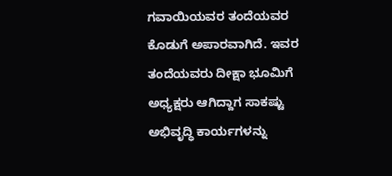ಗವಾಯಿಯವರ ತಂದೆಯವರ ಕೊಡುಗೆ ಅಪಾರವಾಗಿದೆ. ಇವರ ತಂದೆಯವರು ದೀಕ್ಷಾ ಭೂಮಿಗೆ ಅಧ್ಯಕ್ಷರು ಆಗಿದ್ದಾಗ ಸಾಕಷ್ಟು ಅಭಿವೃದ್ಧಿ ಕಾರ್ಯಗಳನ್ನು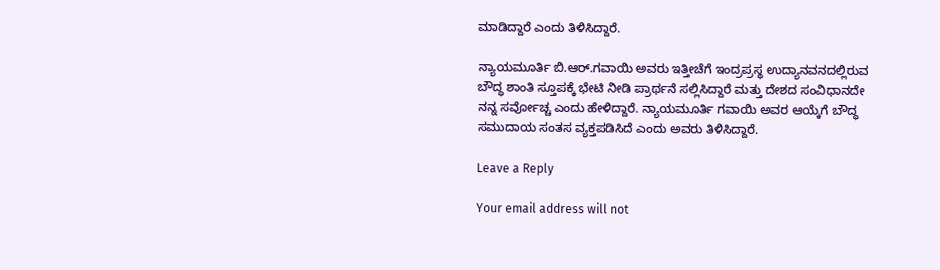ಮಾಡಿದ್ದಾರೆ ಎಂದು ತಿಳಿಸಿದ್ದಾರೆ.

ನ್ಯಾಯಮೂರ್ತಿ ಬಿ.ಆರ್.ಗವಾಯಿ ಅವರು ಇತ್ತೀಚೆಗೆ ಇಂದ್ರಪ್ರಸ್ಥ ಉದ್ಯಾನವನದಲ್ಲಿರುವ ಬೌದ್ಧ ಶಾಂತಿ ಸ್ತೂಪಕ್ಕೆ ಭೇಟಿ ನೀಡಿ ಪ್ರಾರ್ಥನೆ ಸಲ್ಲಿಸಿದ್ದಾರೆ ಮತ್ತು ದೇಶದ ಸಂವಿಧಾನದೇ ನನ್ನ ಸರ್ವೋಚ್ಚ ಎಂದು ಹೇಳಿದ್ದಾರೆ. ನ್ಯಾಯಮೂರ್ತಿ ಗವಾಯಿ ಅವರ ಆಯ್ಕೆಗೆ ಬೌದ್ಧ ಸಮುದಾಯ ಸಂತಸ ವ್ಯಕ್ತಪಡಿಸಿದೆ ಎಂದು ಅವರು ತಿಳಿಸಿದ್ದಾರೆ.

Leave a Reply

Your email address will not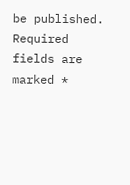be published. Required fields are marked *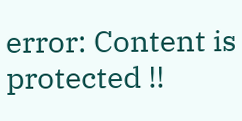error: Content is protected !!